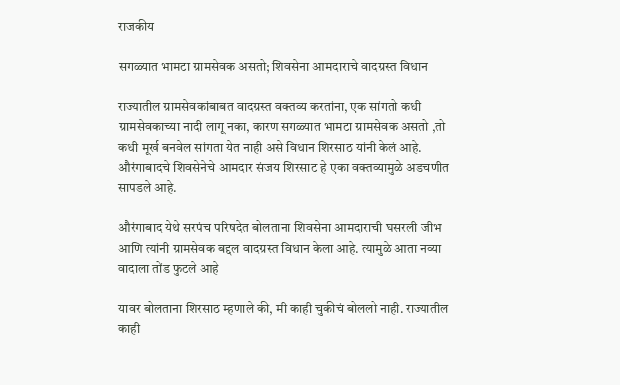राजकीय

सगळ्यात भामटा ग्रामसेवक असतो; शिवसेना आमदाराचे वादग्रस्त विधान

राज्यातील ग्रामसेवकांबाबत वादग्रस्त वक्तव्य करतांना, एक सांगतो कधी ग्रामसेवकाच्या नादी लागू नका, कारण सगळ्यात भामटा ग्रामसेवक असतो ,तो कधी मूर्ख बनवेल सांगता येत नाही असे विधान शिरसाठ यांनी केलं आहे. औरंगाबादचे शिवसेनेचे आमदार संजय शिरसाट हे एका वक्तव्यामुळे अडचणीत सापडले आहे.

औरंगाबाद येथे सरपंच परिषदेत बोलताना शिवसेना आमदाराची घसरली जीभ आणि त्यांनी ग्रामसेवक बद्दल वादग्रस्त विधान केला आहे. त्यामुळे आता नव्या वादाला तोंड फुटले आहे

यावर बोलताना शिरसाठ म्हणाले की, मी काही चुकीचं बोललो नाही. राज्यातील काही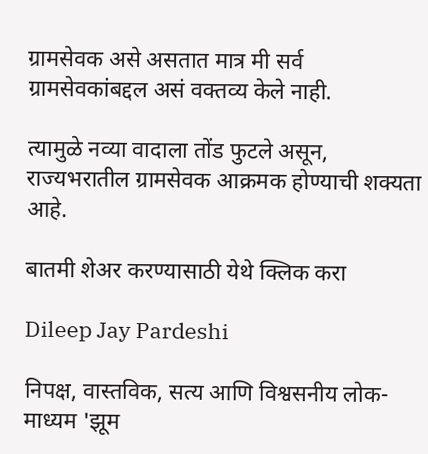ग्रामसेवक असे असतात मात्र मी सर्व ग्रामसेवकांबद्दल असं वक्तव्य केले नाही.

त्यामुळे नव्या वादाला तोंड फुटले असून, राज्यभरातील ग्रामसेवक आक्रमक होण्याची शक्यता आहे.

बातमी शेअर करण्यासाठी येथे क्लिक करा

Dileep Jay Pardeshi

निपक्ष, वास्तविक, सत्य आणि विश्वसनीय लोक-माध्यम 'झूम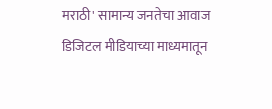मराठी' सामान्य जनतेचा आवाज डिजिटल मीडियाच्या माध्यमातून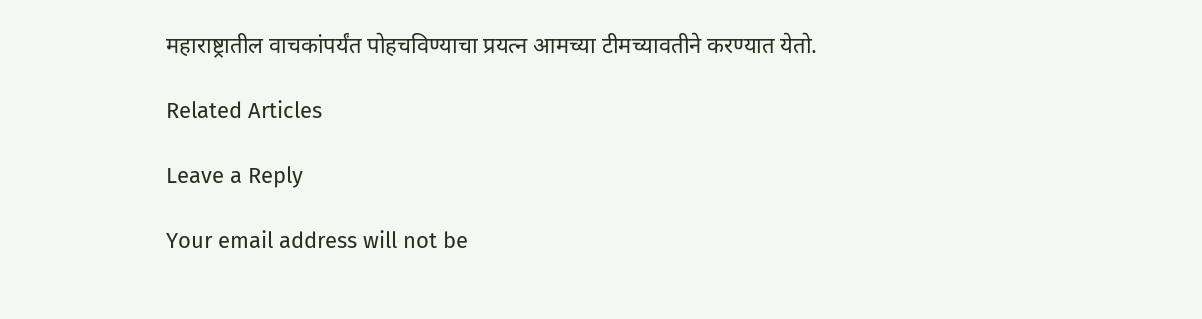महाराष्ट्रातील वाचकांपर्यंत पोहचविण्याचा प्रयत्न आमच्या टीमच्यावतीने करण्यात येतो.

Related Articles

Leave a Reply

Your email address will not be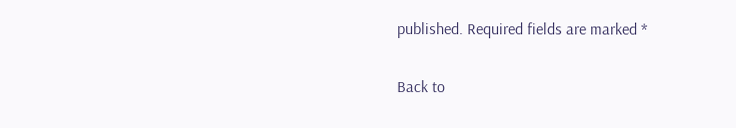published. Required fields are marked *

Back to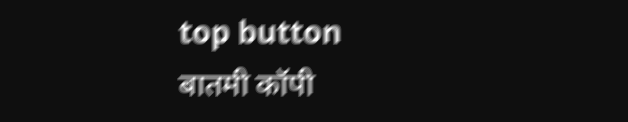top button
बातमी कॉपी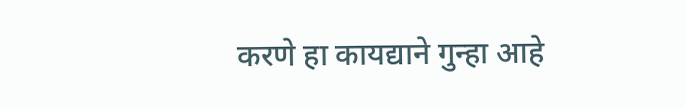करणे हा कायद्याने गुन्हा आहे